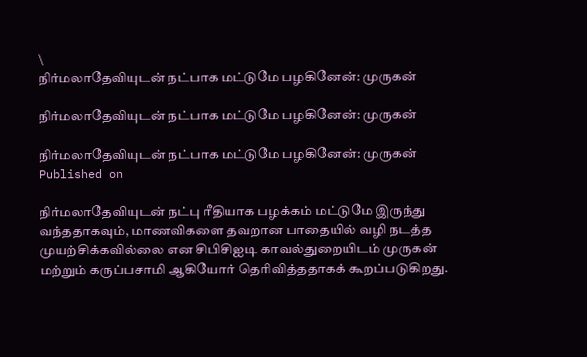\
நிர்மலாதேவியுடன் நட்பாக மட்டுமே பழகினேன்: முருகன்

நிர்மலாதேவியுடன் நட்பாக மட்டுமே பழகினேன்: முருகன்

நிர்மலாதேவியுடன் நட்பாக மட்டுமே பழகினேன்: முருகன்
Published on

நிர்மலாதேவியுடன் நட்பு ரீதியாக பழக்கம் மட்டுமே இருந்து வந்ததாகவும், மாணவிகளை தவறான பாதையில் வழி நடத்த முயற்சிக்கவில்லை என சிபிசிஐடி காவல்துறையிடம் முருகன் மற்றும் கருப்பசாமி ஆகியோர் தெரிவித்ததாகக் கூறப்படுகிறது.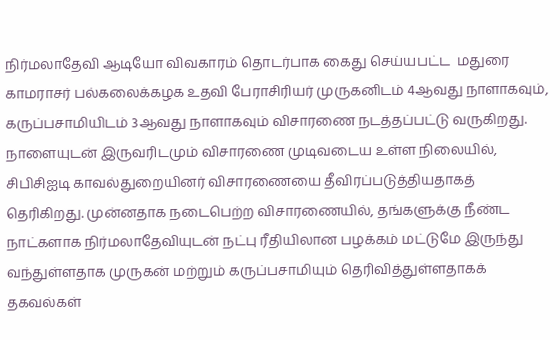நிர்மலாதேவி ஆடியோ விவகாரம் தொடர்பாக கைது செய்யபட்ட  மதுரை காமராசர் பல்கலைக்கழக உதவி பேராசிரியர் முருகனிடம் 4ஆவது நாளாகவும், கருப்பசாமியிடம் 3ஆவது நாளாகவும் விசாரணை நடத்தப்பட்டு வருகிறது. நாளையுடன் இருவரிடமும் விசாரணை முடிவடைய உள்ள நிலையில், சிபிசிஐடி காவல்துறையினர் விசாரணையை தீவிரப்படுத்தியதாகத் தெரிகிறது. முன்னதாக நடைபெற்ற விசாரணையில், தங்களுக்கு நீண்ட நாட்களாக நிர்மலாதேவியுடன் நட்பு ரீதியிலான பழக்கம் மட்டுமே இருந்து வந்துள்ளதாக முருகன் மற்றும் கருப்பசாமியும் தெரிவித்துள்ளதாகக் தகவல்கள்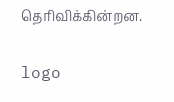தெரிவிக்கின்றன.


logo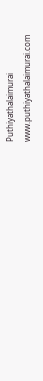Puthiyathalaimurai
www.puthiyathalaimurai.com